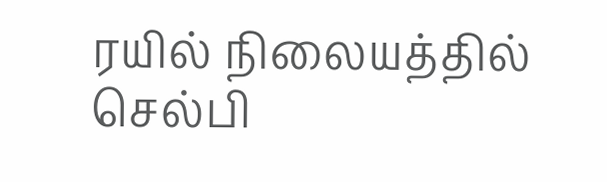ரயில் நிலையத்தில் செல்பி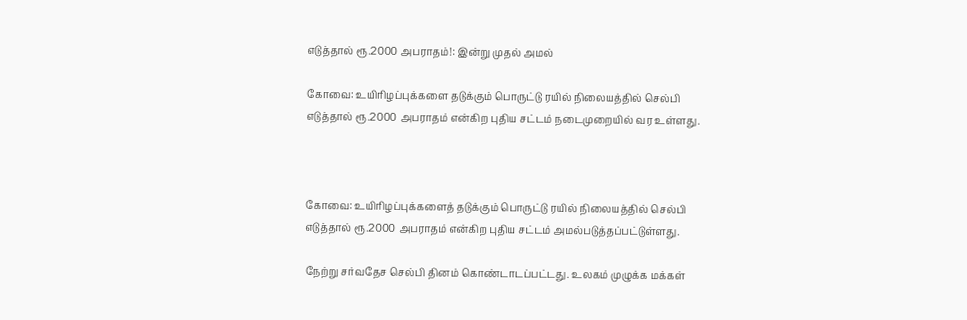எடுத்தால் ரூ.2000 அபராதம்!: இன்று முதல் அமல்

கோவை: உயிரிழப்புக்களை தடுக்கும் பொருட்டு ரயில் நிலையத்தில் செல்பி எடுத்தால் ரூ.2000 அபராதம் என்கிற புதிய சட்டம் நடைமுறையில் வர உள்ளது.



கோவை: உயிரிழப்புக்களைத் தடுக்கும் பொருட்டு ரயில் நிலையத்தில் செல்பி எடுத்தால் ரூ.2000 அபராதம் என்கிற புதிய சட்டம் அமல்படுத்தப்பட்டுள்ளது.

நேற்று சர்வதேச செல்பி தினம் கொண்டாடப்பட்டது. உலகம் முழுக்க மக்கள்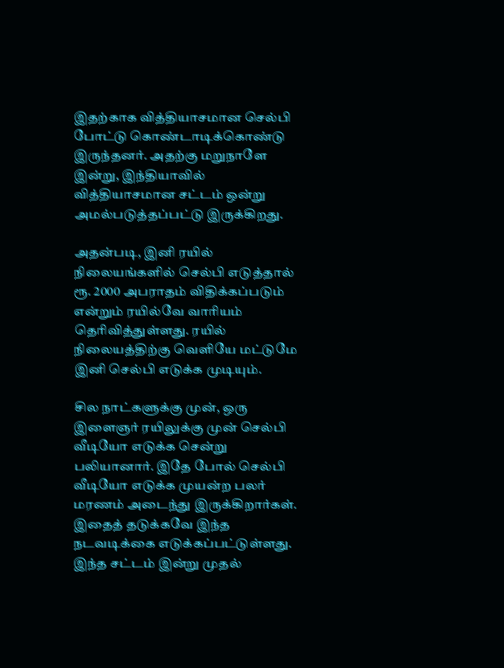இதற்காக வித்தியாசமான செல்பி போட்டு கொண்டாடிக்கொண்டு இருந்தனர். அதற்கு மறுநாளே இன்று, இந்தியாவில் வித்தியாசமான சட்டம் ஒன்று அமல்படுத்தப்பட்டு இருக்கிறது.

அதன்படி, இனி ரயில் நிலையங்களில் செல்பி எடுத்தால் ரூ. 2000 அபராதம் விதிக்கப்படும் என்றும் ரயில்வே வாரியம் தெரிவித்துள்ளது. ரயில் நிலையத்திற்கு வெளியே மட்டுமே இனி செல்பி எடுக்க முடியும்.

சில நாட்களுக்கு முன், ஒரு இளைஞர் ரயிலுக்கு முன் செல்பி வீடியோ எடுக்க சென்று பலியானார். இதே போல் செல்பி வீடியோ எடுக்க முயன்ற பலர் மரணம் அடைந்து இருக்கிறார்கள். இதைத் தடுக்கவே இந்த நடவடிக்கை எடுக்கப்பட்டுள்ளது. இந்த சட்டம் இன்று முதல்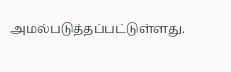அமல்படுத்தப்பட்டுள்ளது.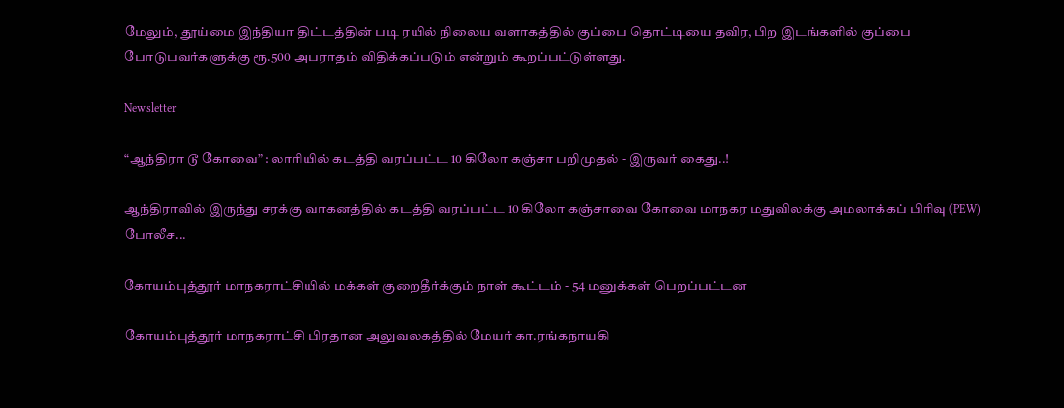மேலும், தூய்மை இந்தியா திட்டத்தின் படி ரயில் நிலைய வளாகத்தில் குப்பை தொட்டியை தவிர, பிற இடங்களில் குப்பை போடுபவர்களுக்கு ரூ.500 அபராதம் விதிக்கப்படும் என்றும் கூறப்பட்டுள்ளது.

Newsletter

“ஆந்திரா டூ கோவை” : லாரியில் கடத்தி வரப்பட்ட 10 கிலோ கஞ்சா பறிமுதல் - இருவர் கைது..!

ஆந்திராவில் இருந்து சரக்கு வாகனத்தில் கடத்தி வரப்பட்ட 10 கிலோ கஞ்சாவை கோவை மாநகர மதுவிலக்கு அமலாக்கப் பிரிவு (PEW) போலீச...

கோயம்புத்தூர் மாநகராட்சியில் மக்கள் குறைதீர்க்கும் நாள் கூட்டம் - 54 மனுக்கள் பெறப்பட்டன

கோயம்புத்தூர் மாநகராட்சி பிரதான அலுவலகத்தில் மேயர் கா.ரங்கநாயகி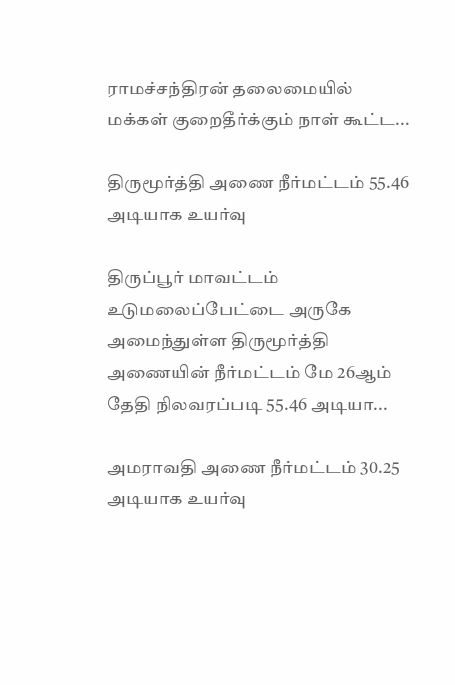ராமச்சந்திரன் தலைமையில் மக்கள் குறைதீர்க்கும் நாள் கூட்ட...

திருமூர்த்தி அணை நீர்மட்டம் 55.46 அடியாக உயர்வு

திருப்பூர் மாவட்டம் உடுமலைப்பேட்டை அருகே அமைந்துள்ள திருமூர்த்தி அணையின் நீர்மட்டம் மே 26ஆம் தேதி நிலவரப்படி 55.46 அடியா...

அமராவதி அணை நீர்மட்டம் 30.25 அடியாக உயர்வு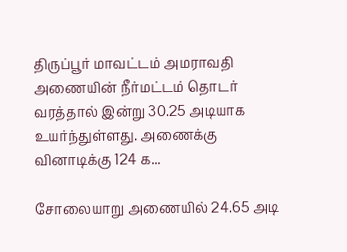திருப்பூர் மாவட்டம் அமராவதி அணையின் நீர்மட்டம் தொடர் வரத்தால் இன்று 30.25 அடியாக உயர்ந்துள்ளது. அணைக்கு வினாடிக்கு 124 க...

சோலையாறு அணையில் 24.65 அடி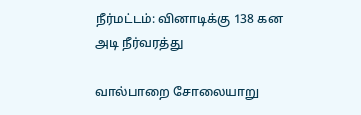நீர்மட்டம்: வினாடிக்கு 138 கன அடி நீர்வரத்து

வால்பாறை சோலையாறு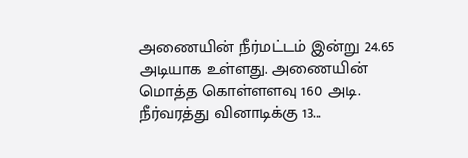அணையின் நீர்மட்டம் இன்று 24.65 அடியாக உள்ளது. அணையின் மொத்த கொள்ளளவு 160 அடி. நீர்வரத்து வினாடிக்கு 13...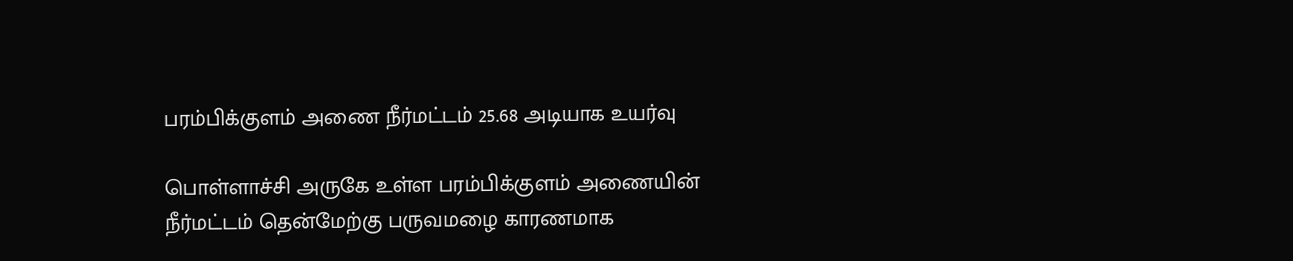பரம்பிக்குளம் அணை நீர்மட்டம் 25.68 அடியாக உயர்வு

பொள்ளாச்சி அருகே உள்ள பரம்பிக்குளம் அணையின் நீர்மட்டம் தென்மேற்கு பருவமழை காரணமாக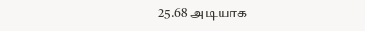25.68 அடியாக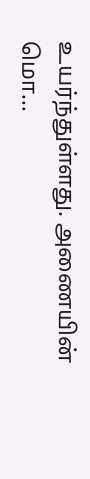உயர்ந்துள்ளது. அணையின் மொ...